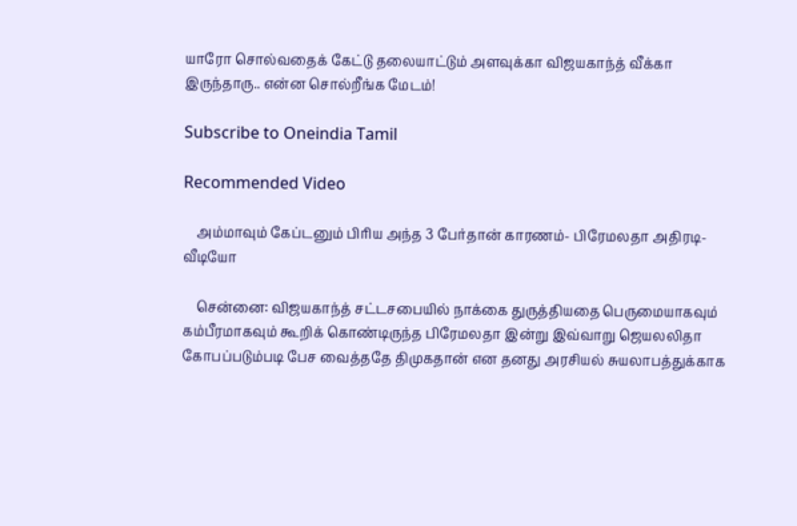யாரோ சொல்வதைக் கேட்டு தலையாட்டும் அளவுக்கா விஜயகாந்த் வீக்கா இருந்தாரு.. என்ன சொல்றீங்க மேடம்!

Subscribe to Oneindia Tamil

Recommended Video

    அம்மாவும் கேப்டனும் பிரிய அந்த 3 பேர்தான் காரணம்- பிரேமலதா அதிரடி- வீடியோ

    சென்னை: விஜயகாந்த் சட்டசபையில் நாக்கை துருத்தியதை பெருமையாகவும் கம்பீரமாகவும் கூறிக் கொண்டிருந்த பிரேமலதா இன்று இவ்வாறு ஜெயலலிதா கோபப்படும்படி பேச வைத்ததே திமுகதான் என தனது அரசியல் சுயலாபத்துக்காக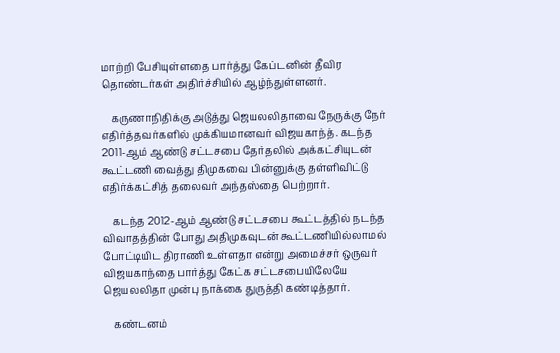மாற்றி பேசியுள்ளதை பார்த்து கேப்டனின் தீவிர தொண்டர்கள் அதிர்ச்சியில் ஆழ்ந்துள்ளனர்.

    கருணாநிதிக்கு அடுத்து ஜெயலலிதாவை நேருக்கு நேர் எதிர்த்தவர்களில் முக்கியமானவர் விஜயகாந்த். கடந்த 2011-ஆம் ஆண்டு சட்டசபை தேர்தலில் அக்கட்சியுடன் கூட்டணி வைத்து திமுகவை பின்னுக்கு தள்ளிவிட்டு எதிர்க்கட்சித் தலைவர் அந்தஸ்தை பெற்றார்.

    கடந்த 2012-ஆம் ஆண்டு சட்டசபை கூட்டத்தில் நடந்த விவாதத்தின் போது அதிமுகவுடன் கூட்டணியில்லாமல் போட்டியிட திராணி உள்ளதா என்று அமைச்சர் ஒருவர் விஜயகாந்தை பார்த்து கேட்க சட்டசபையிலேயே ஜெயலலிதா முன்பு நாக்கை துருத்தி கண்டித்தார்.

    கண்டனம்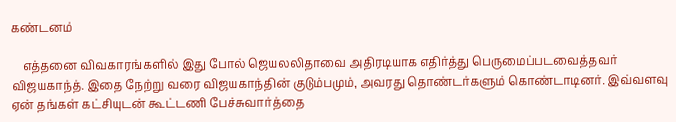கண்டனம்

    எத்தனை விவகாரங்களில் இது போல் ஜெயலலிதாவை அதிரடியாக எதிர்த்து பெருமைப்படவைத்தவர் விஜயகாந்த். இதை நேற்று வரை விஜயகாந்தின் குடும்பமும், அவரது தொண்டர்களும் கொண்டாடினர். இவ்வளவு ஏன் தங்கள் கட்சியுடன் கூட்டணி பேச்சுவார்த்தை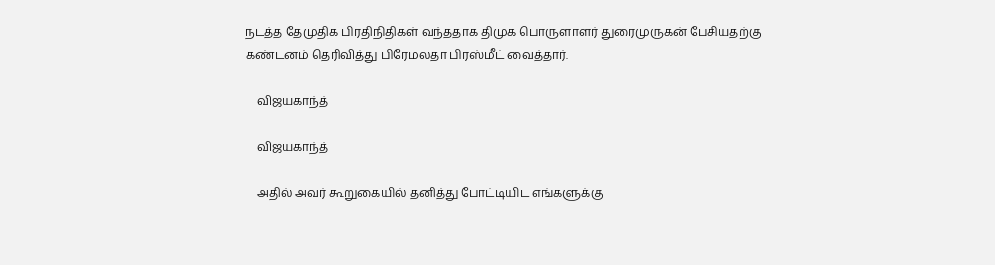நடத்த தேமுதிக பிரதிநிதிகள் வந்ததாக திமுக பொருளாளர் துரைமுருகன் பேசியதற்கு கண்டனம் தெரிவித்து பிரேமலதா பிரஸ்மீட் வைத்தார்.

    விஜயகாந்த்

    விஜயகாந்த்

    அதில் அவர் கூறுகையில் தனித்து போட்டியிட எங்களுக்கு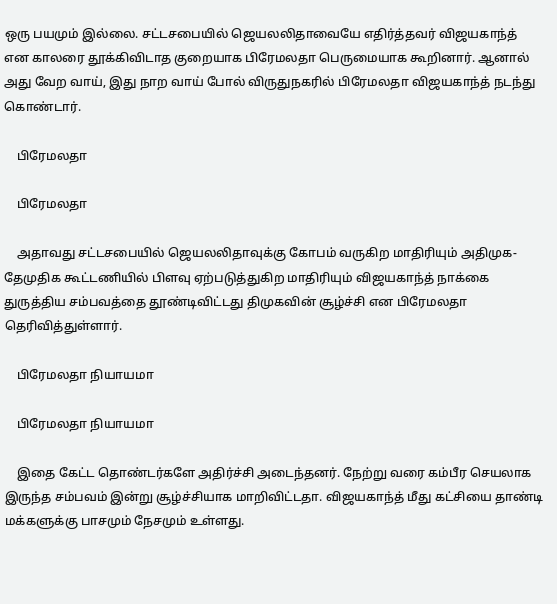ஒரு பயமும் இல்லை. சட்டசபையில் ஜெயலலிதாவையே எதிர்த்தவர் விஜயகாந்த் என காலரை தூக்கிவிடாத குறையாக பிரேமலதா பெருமையாக கூறினார். ஆனால் அது வேற வாய், இது நாற வாய் போல் விருதுநகரில் பிரேமலதா விஜயகாந்த் நடந்து கொண்டார்.

    பிரேமலதா

    பிரேமலதா

    அதாவது சட்டசபையில் ஜெயலலிதாவுக்கு கோபம் வருகிற மாதிரியும் அதிமுக- தேமுதிக கூட்டணியில் பிளவு ஏற்படுத்துகிற மாதிரியும் விஜயகாந்த் நாக்கை துருத்திய சம்பவத்தை தூண்டிவிட்டது திமுகவின் சூழ்ச்சி என பிரேமலதா தெரிவித்துள்ளார்.

    பிரேமலதா நியாயமா

    பிரேமலதா நியாயமா

    இதை கேட்ட தொண்டர்களே அதிர்ச்சி அடைந்தனர். நேற்று வரை கம்பீர செயலாக இருந்த சம்பவம் இன்று சூழ்ச்சியாக மாறிவிட்டதா. விஜயகாந்த் மீது கட்சியை தாண்டி மக்களுக்கு பாசமும் நேசமும் உள்ளது.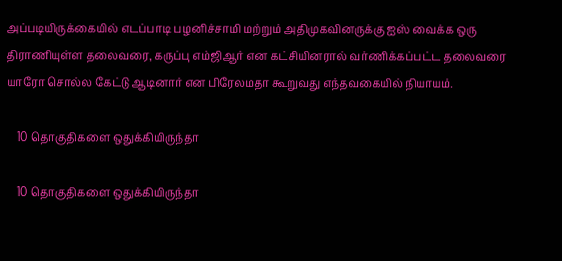அப்படியிருக்கையில் எடப்பாடி பழனிச்சாமி மற்றும் அதிமுகவினருக்கு ஐஸ் வைக்க ஒரு திராணியுள்ள தலைவரை, கருப்பு எம்ஜிஆர் என கட்சியினரால் வர்ணிக்கப்பட்ட தலைவரை யாரோ சொல்ல கேட்டு ஆடினார் என பிரேலமதா கூறுவது எந்தவகையில் நியாயம்.

    10 தொகுதிகளை ஒதுக்கியிருந்தா

    10 தொகுதிகளை ஒதுக்கியிருந்தா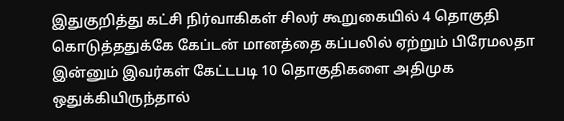இதுகுறித்து கட்சி நிர்வாகிகள் சிலர் கூறுகையில் 4 தொகுதி கொடுத்ததுக்கே கேப்டன் மானத்தை கப்பலில் ஏற்றும் பிரேமலதா இன்னும் இவர்கள் கேட்டபடி 10 தொகுதிகளை அதிமுக ஒதுக்கியிருந்தால்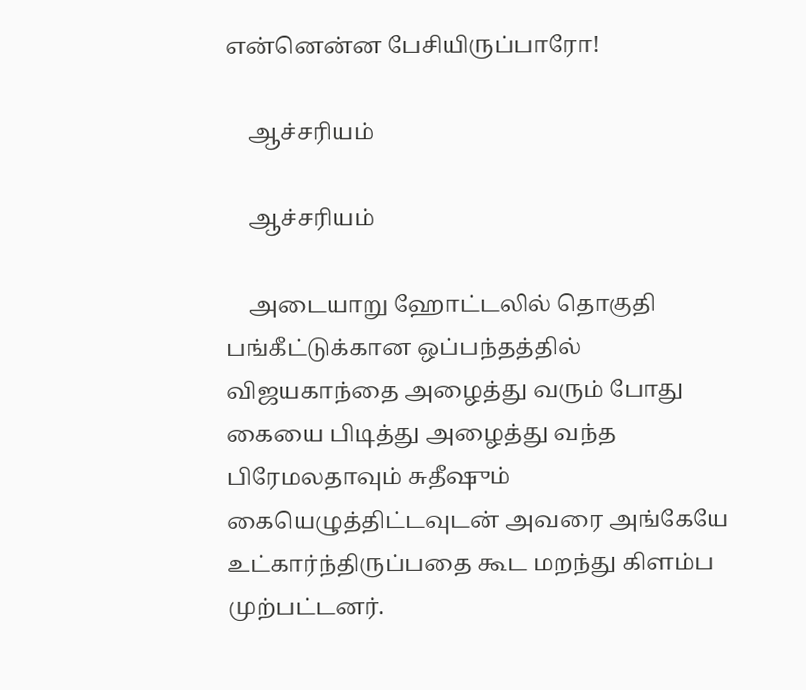என்னென்ன பேசியிருப்பாரோ!

    ஆச்சரியம்

    ஆச்சரியம்

    அடையாறு ஹோட்டலில் தொகுதி பங்கீட்டுக்கான ஒப்பந்தத்தில் விஜயகாந்தை அழைத்து வரும் போது கையை பிடித்து அழைத்து வந்த பிரேமலதாவும் சுதீஷும் கையெழுத்திட்டவுடன் அவரை அங்கேயே உட்கார்ந்திருப்பதை கூட மறந்து கிளம்ப முற்பட்டனர்.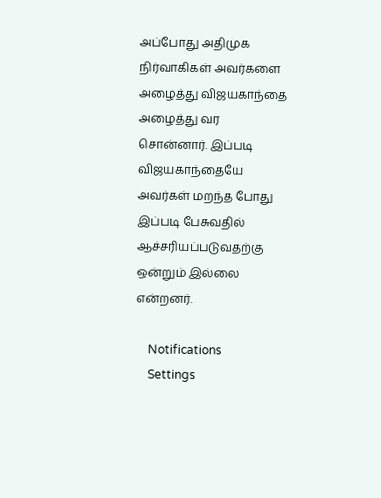அப்போது அதிமுக நிர்வாகிகள் அவர்களை அழைத்து விஜயகாந்தை அழைத்து வர சொன்னார். இப்படி விஜயகாந்தையே அவர்கள் மறந்த போது இப்படி பேசுவதில் ஆச்சரியப்படுவதற்கு ஒன்றும் இல்லை என்றனர்.

    Notifications
    Settings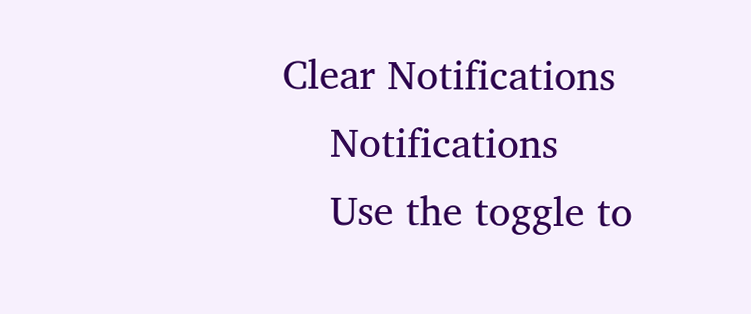Clear Notifications
    Notifications
    Use the toggle to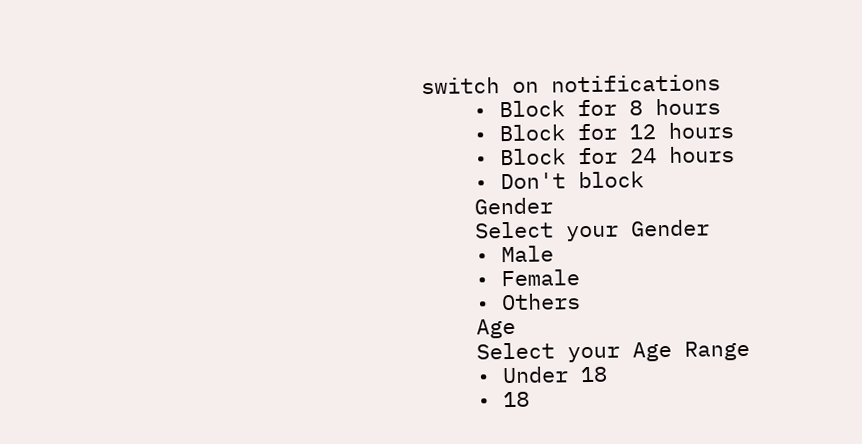switch on notifications
    • Block for 8 hours
    • Block for 12 hours
    • Block for 24 hours
    • Don't block
    Gender
    Select your Gender
    • Male
    • Female
    • Others
    Age
    Select your Age Range
    • Under 18
    • 18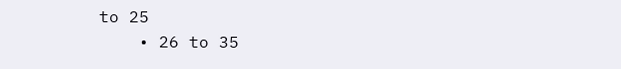to 25
    • 26 to 35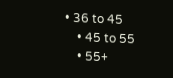• 36 to 45
    • 45 to 55
    • 55+